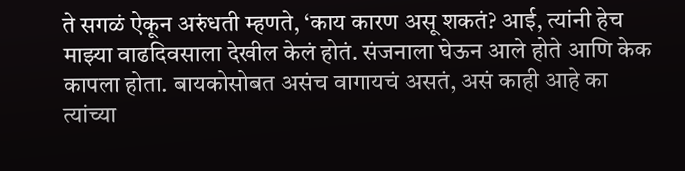ते सगळं ऐकून अरुंधती म्हणते, ‘काय कारण असू शकतं? आई, त्यांनी हेच माझ्या वाढदिवसाला देखील केलं होतं. संजनाला घेऊन आले होते आणि केक कापला होता. बायकोसोबत असंच वागायचं असतं, असं काही आहे का त्यांच्या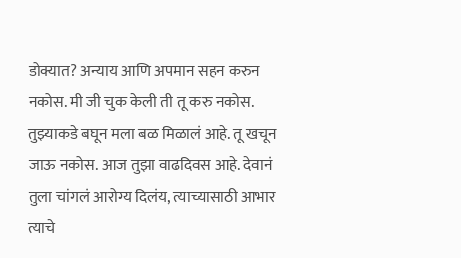डोक्यात? अन्याय आणि अपमान सहन करुन नकोस. मी जी चुक केली ती तू करु नकोस. तुझ्याकडे बघून मला बळ मिळालं आहे. तू खचून जाऊ नकोस. आज तुझा वाढदिवस आहे. देवानं तुला चांगलं आरोग्य दिलंय, त्याच्यासाठी आभार त्याचे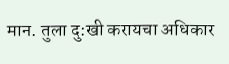मान. तुला दु:खी करायचा अधिकार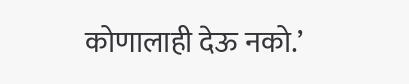कोणालाही देऊ नको.’